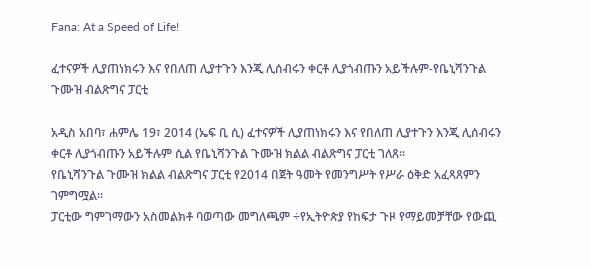Fana: At a Speed of Life!

ፈተናዎች ሊያጠነክሩን እና የበለጠ ሊያተጉን እንጂ ሊሰብሩን ቀርቶ ሊያጎብጡን አይችሉም-የቤኒሻንጉል ጉሙዝ ብልጽግና ፓርቲ

አዲስ አበባ፣ ሐምሌ 19፣ 2014 (ኤፍ ቢ ሲ) ፈተናዎች ሊያጠነክሩን እና የበለጠ ሊያተጉን እንጂ ሊሰብሩን ቀርቶ ሊያጎብጡን አይችሉም ሲል የቤኒሻንጉል ጉሙዝ ክልል ብልጽግና ፓርቲ ገለጸ፡፡
የቤኒሻንጉል ጉሙዝ ክልል ብልጽግና ፓርቲ የ2014 በጀት ዓመት የመንግሥት የሥራ ዕቅድ አፈጻጸምን ገምግሟል፡፡
ፓርቲው ግምገማውን አስመልክቶ ባወጣው መግለጫም ÷የኢትዮጵያ የከፍታ ጉዞ የማይመቻቸው የውጪ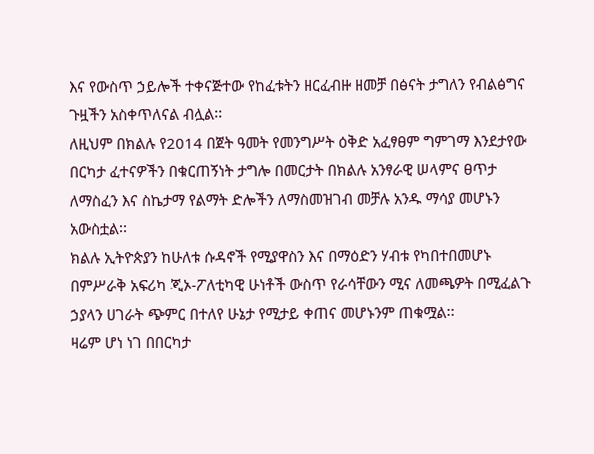እና የውስጥ ኃይሎች ተቀናጅተው የከፈቱትን ዘርፈብዙ ዘመቻ በፅናት ታግለን የብልፅግና ጉዟችን አስቀጥለናል ብሏል፡፡
ለዚህም በክልሉ የ2014 በጀት ዓመት የመንግሥት ዕቅድ አፈፃፀም ግምገማ እንደታየው በርካታ ፈተናዎችን በቁርጠኝነት ታግሎ በመርታት በክልሉ አንፃራዊ ሠላምና ፀጥታ ለማስፈን እና ስኬታማ የልማት ድሎችን ለማስመዝገብ መቻሉ አንዱ ማሳያ መሆኑን አውስቷል፡፡
ክልሉ ኢትዮጵያን ከሁለቱ ሱዳኖች የሚያዋስን እና በማዕድን ሃብቱ የካበተበመሆኑ በምሥራቅ አፍሪካ ጂኦ-ፖለቲካዊ ሁነቶች ውስጥ የራሳቸውን ሚና ለመጫዎት በሚፈልጉ ኃያላን ሀገራት ጭምር በተለየ ሁኔታ የሚታይ ቀጠና መሆኑንም ጠቁሟል፡፡
ዛሬም ሆነ ነገ በበርካታ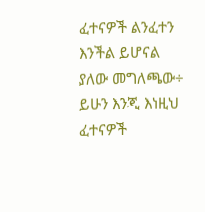ፈተናዎች ልንፈተን እንችል ይሆናል ያለው መግለጫው÷ ይሁን እንጂ እነዚህ ፈተናዎች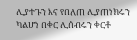ሊያተጉን እና የበለጠ ሊያጠነክሩን ካልሆነ በቀር ሊሰብሩን ቀርቶ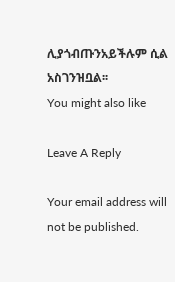ሊያጎብጡንአይችሉም ሲል አስገንዝቧል፡፡
You might also like

Leave A Reply

Your email address will not be published.